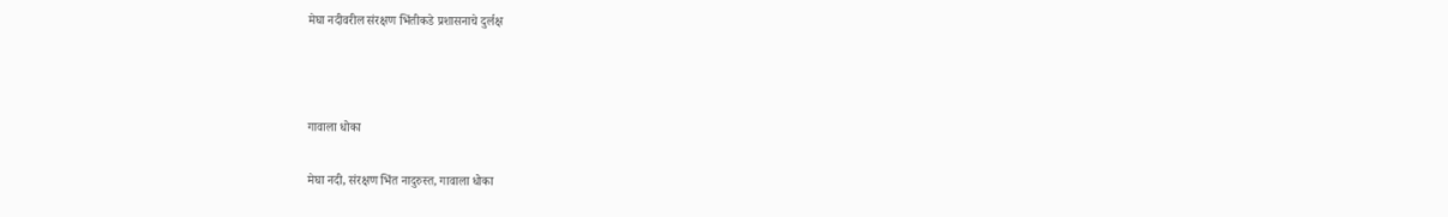मेघा नदीवरील संरक्षण भिंतीकडे प्रशासनाचे दुर्लक्ष



गावाला धोका

मेघा नदी, संरक्षण भिंत नादुरुस्त, गावाला धोका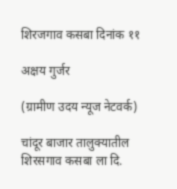शिरजगाव कसबा दिनांक ११

अक्षय गुर्जर

(ग्रामीण उदय न्यूज नेटवर्क)

चांदूर बाजार तालुक्यातील शिरसगाव कसबा ला दि.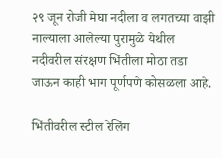२९ जून रोजी मेघा नदीला व लगतच्या वाझी नाल्याला आलेल्या पुरामुळे येथील नदीवरील संरक्षण भिंतीला मोठा तडा जाऊन काही भाग पूर्णपणे कोसळला आहे.

भिंतीवरील स्टील रेलिंग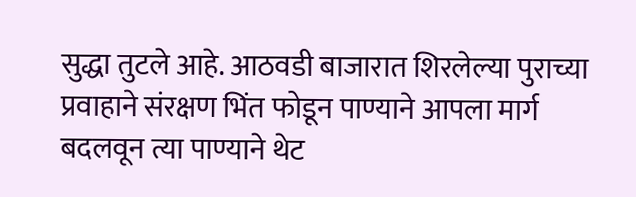सुद्धा तुटले आहे. आठवडी बाजारात शिरलेल्या पुराच्या प्रवाहाने संरक्षण भिंत फोडून पाण्याने आपला मार्ग बदलवून त्या पाण्याने थेट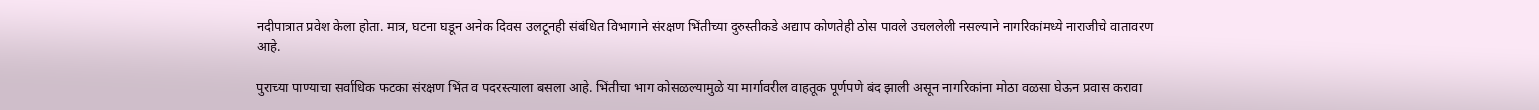नदीपात्रात प्रवेश केला होता. मात्र, घटना घडून अनेक दिवस उलटूनही संबंधित विभागाने संरक्षण भिंतीच्या दुरुस्तीकडे अद्याप कोणतेही ठोस पावले उचललेली नसल्याने नागरिकांमध्ये नाराजीचे वातावरण आहे.

पुराच्या पाण्याचा सर्वाधिक फटका संरक्षण भिंत व पदरस्त्याला बसला आहे. भिंतीचा भाग कोसळल्यामुळे या मार्गावरील वाहतूक पूर्णपणे बंद झाली असून नागरिकांना मोठा वळसा घेऊन प्रवास करावा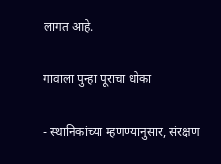लागत आहे.

गावाला पुन्हा पूराचा धोका

- स्थानिकांच्या म्हणण्यानुसार, संरक्षण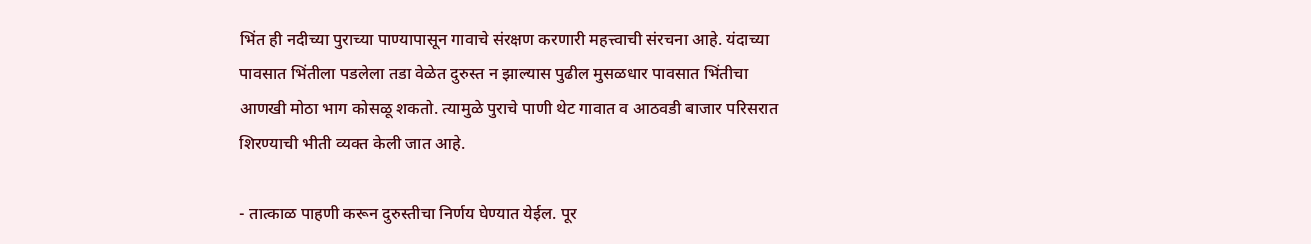भिंत ही नदीच्या पुराच्या पाण्यापासून गावाचे संरक्षण करणारी महत्त्वाची संरचना आहे. यंदाच्या पावसात भिंतीला पडलेला तडा वेळेत दुरुस्त न झाल्यास पुढील मुसळधार पावसात भिंतीचा आणखी मोठा भाग कोसळू शकतो. त्यामुळे पुराचे पाणी थेट गावात व आठवडी बाजार परिसरात शिरण्याची भीती व्यक्त केली जात आहे.

- तात्काळ पाहणी करून दुरुस्तीचा निर्णय घेण्यात येईल. पूर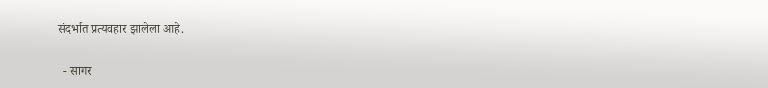संदर्भात प्रत्यवहार झालेला आहे.

  - सागर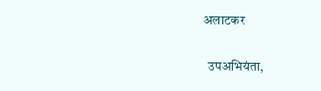अलाटकर

  उपअभियंता,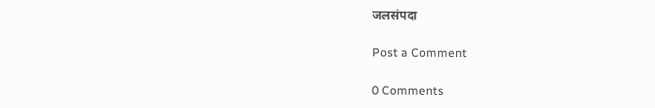जलसंपदा

Post a Comment

0 Comments